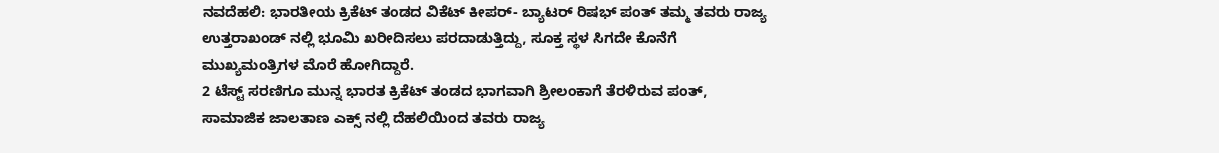ನವದೆಹಲಿ: ಭಾರತೀಯ ಕ್ರಿಕೆಟ್ ತಂಡದ ವಿಕೆಟ್ ಕೀಪರ್- ಬ್ಯಾಟರ್ ರಿಷಭ್ ಪಂತ್ ತಮ್ಮ ತವರು ರಾಜ್ಯ ಉತ್ತರಾಖಂಡ್ ನಲ್ಲಿ ಭೂಮಿ ಖರೀದಿಸಲು ಪರದಾಡುತ್ತಿದ್ದು, ಸೂಕ್ತ ಸ್ಥಳ ಸಿಗದೇ ಕೊನೆಗೆ ಮುಖ್ಯಮಂತ್ರಿಗಳ ಮೊರೆ ಹೋಗಿದ್ದಾರೆ.
2 ಟೆಸ್ಟ್ ಸರಣಿಗೂ ಮುನ್ನ ಭಾರತ ಕ್ರಿಕೆಟ್ ತಂಡದ ಭಾಗವಾಗಿ ಶ್ರೀಲಂಕಾಗೆ ತೆರಳಿರುವ ಪಂತ್, ಸಾಮಾಜಿಕ ಜಾಲತಾಣ ಎಕ್ಸ್ ನಲ್ಲಿ ದೆಹಲಿಯಿಂದ ತವರು ರಾಜ್ಯ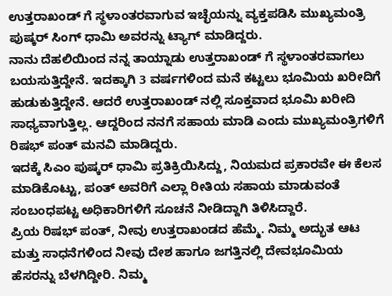ಉತ್ತರಾಖಂಡ್ ಗೆ ಸ್ಥಳಾಂತರವಾಗುವ ಇಚ್ಛೆಯನ್ನು ವ್ಯಕ್ತಪಡಿಸಿ ಮುಖ್ಯಮಂತ್ರಿ ಪುಷ್ಕರ್ ಸಿಂಗ್ ಧಾಮಿ ಅವರನ್ನು ಟ್ಯಾಗ್ ಮಾಡಿದ್ದರು.
ನಾನು ದೆಹಲಿಯಿಂದ ನನ್ನ ತಾಯ್ನಾಡು ಉತ್ತರಾಖಂಡ್ ಗೆ ಸ್ಥಳಾಂತರವಾಗಲು ಬಯಸುತ್ತಿದ್ದೇನೆ. ಇದಕ್ಕಾಗಿ 3 ವರ್ಷಗಳಿಂದ ಮನೆ ಕಟ್ಟಲು ಭೂಮಿಯ ಖರೀದಿಗೆ ಹುಡುಕುತ್ತಿದ್ದೇನೆ. ಆದರೆ ಉತ್ತರಾಖಂಡ್ ನಲ್ಲಿ ಸೂಕ್ತವಾದ ಭೂಮಿ ಖರೀದಿ ಸಾಧ್ಯವಾಗುತ್ತಿಲ್ಲ. ಆದ್ದರಿಂದ ನನಗೆ ಸಹಾಯ ಮಾಡಿ ಎಂದು ಮುಖ್ಯಮಂತ್ರಿಗಳಿಗೆ ರಿಷಭ್ ಪಂತ್ ಮನವಿ ಮಾಡಿದ್ದರು.
ಇದಕ್ಕೆ ಸಿಎಂ ಪುಷ್ಕರ್ ಧಾಮಿ ಪ್ರತಿಕ್ರಿಯಿಸಿದ್ದು, ನಿಯಮದ ಪ್ರಕಾರವೇ ಈ ಕೆಲಸ ಮಾಡಿಕೊಟ್ಟು, ಪಂತ್ ಅವರಿಗೆ ಎಲ್ಲಾ ರೀತಿಯ ಸಹಾಯ ಮಾಡುವಂತೆ ಸಂಬಂಧಪಟ್ಟ ಅಧಿಕಾರಿಗಳಿಗೆ ಸೂಚನೆ ನೀಡಿದ್ದಾಗಿ ತಿಳಿಸಿದ್ದಾರೆ.
ಪ್ರಿಯ ರಿಷಭ್ ಪಂತ್, ನೀವು ಉತ್ತರಾಖಂಡದ ಹೆಮ್ಮೆ. ನಿಮ್ಮ ಅದ್ಭುತ ಆಟ ಮತ್ತು ಸಾಧನೆಗಳಿಂದ ನೀವು ದೇಶ ಹಾಗೂ ಜಗತ್ತಿನಲ್ಲಿ ದೇವಭೂಮಿಯ ಹೆಸರನ್ನು ಬೆಳಗಿದ್ದೀರಿ. ನಿಮ್ಮ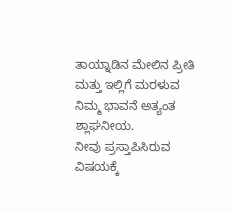ತಾಯ್ನಾಡಿನ ಮೇಲಿನ ಪ್ರೀತಿ ಮತ್ತು ಇಲ್ಲಿಗೆ ಮರಳುವ ನಿಮ್ಮ ಭಾವನೆ ಅತ್ಯಂತ ಶ್ಲಾಘನೀಯ.
ನೀವು ಪ್ರಸ್ತಾಪಿಸಿರುವ ವಿಷಯಕ್ಕೆ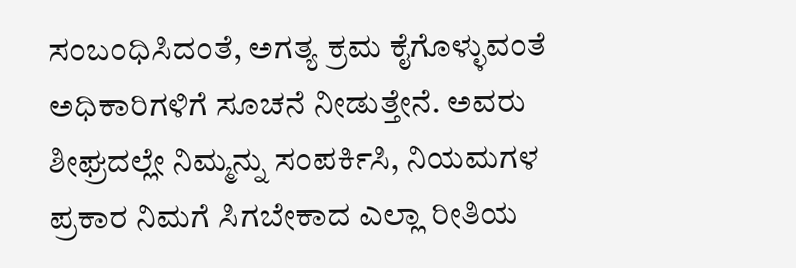ಸಂಬಂಧಿಸಿದಂತೆ, ಅಗತ್ಯ ಕ್ರಮ ಕೈಗೊಳ್ಳುವಂತೆ ಅಧಿಕಾರಿಗಳಿಗೆ ಸೂಚನೆ ನೀಡುತ್ತೇನೆ. ಅವರು ಶೀಘ್ರದಲ್ಲೇ ನಿಮ್ಮನ್ನು ಸಂಪರ್ಕಿಸಿ, ನಿಯಮಗಳ ಪ್ರಕಾರ ನಿಮಗೆ ಸಿಗಬೇಕಾದ ಎಲ್ಲಾ ರೀತಿಯ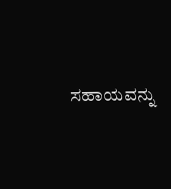ಸಹಾಯವನ್ನು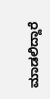ಮಾಡಲಿದ್ದಾರೆ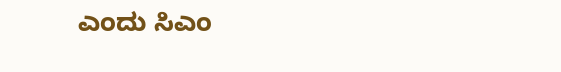ಎಂದು ಸಿಎಂ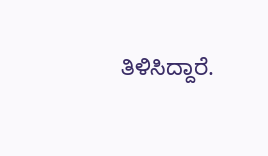ತಿಳಿಸಿದ್ದಾರೆ.